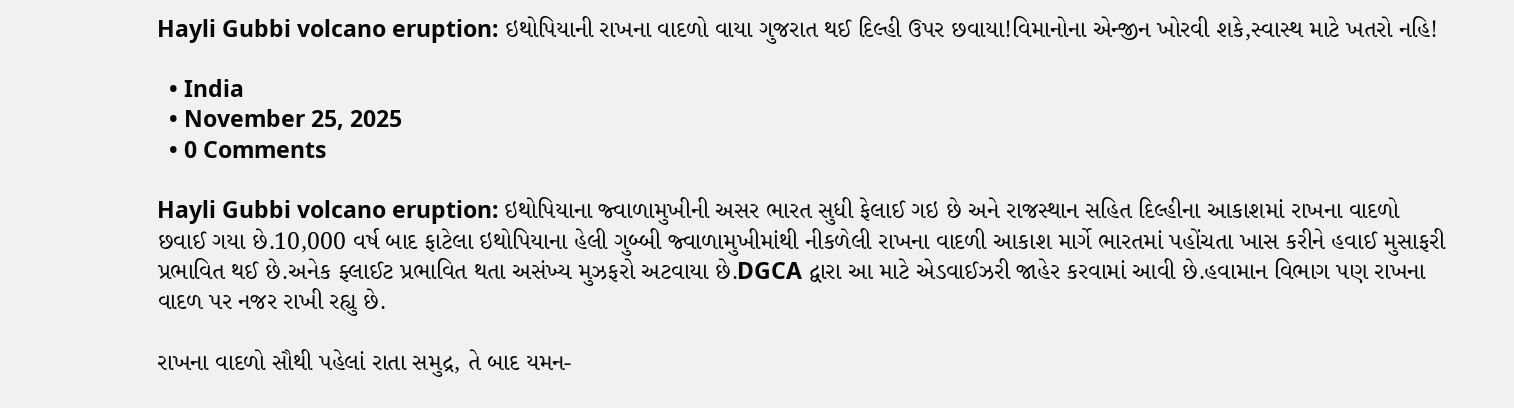Hayli Gubbi volcano eruption: ઇથોપિયાની રાખના વાદળો વાયા ગુજરાત થઈ દિલ્હી ઉપર છવાયા!વિમાનોના એન્જીન ખોરવી શકે,સ્વાસ્થ માટે ખતરો નહિ!

  • India
  • November 25, 2025
  • 0 Comments

Hayli Gubbi volcano eruption: ઇથોપિયાના જ્વાળામુખીની અસર ભારત સુધી ફેલાઈ ગઇ છે અને રાજસ્થાન સહિત દિલ્હીના આકાશમાં રાખના વાદળો છવાઈ ગયા છે.10,000 વર્ષ બાદ ફાટેલા ઇથોપિયાના હેલી ગુબ્બી જ્વાળામુખીમાંથી નીકળેલી રાખના વાદળી આકાશ માર્ગે ભારતમાં પહોંચતા ખાસ કરીને હવાઈ મુસાફરી પ્રભાવિત થઈ છે.અનેક ફ્લાઈટ પ્રભાવિત થતા અસંખ્ય મુઝફરો અટવાયા છે.DGCA દ્વારા આ માટે એડવાઈઝરી જાહેર કરવામાં આવી છે.હવામાન વિભાગ પણ રાખના વાદળ પર નજર રાખી રહ્યુ છે.

રાખના વાદળો સૌથી પહેલાં રાતા સમુદ્ર, તે બાદ યમન-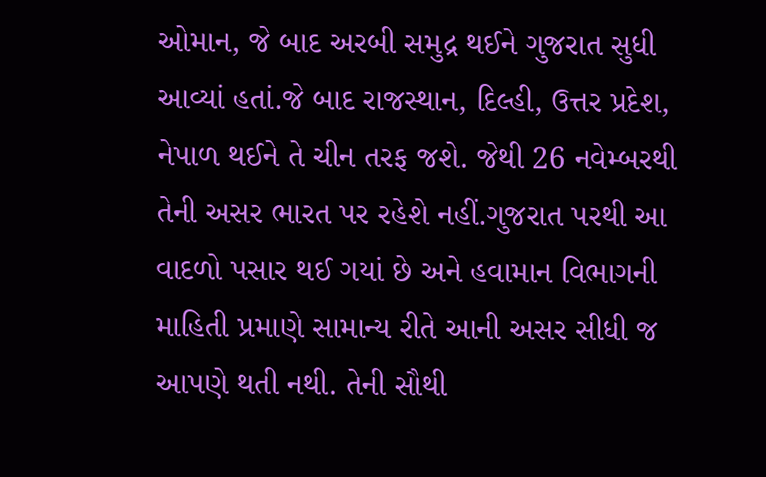ઓમાન, જે બાદ અરબી સમુદ્ર થઈને ગુજરાત સુધી આવ્યાં હતાં.જે બાદ રાજસ્થાન, દિલ્હી, ઉત્તર પ્રદેશ, નેપાળ થઈને તે ચીન તરફ જશે. જેથી 26 નવેમ્બરથી તેની અસર ભારત પર રહેશે નહીં.ગુજરાત પરથી આ વાદળો પસાર થઈ ગયાં છે અને હવામાન વિભાગની માહિતી પ્રમાણે સામાન્ય રીતે આની અસર સીધી જ આપણે થતી નથી. તેની સૌથી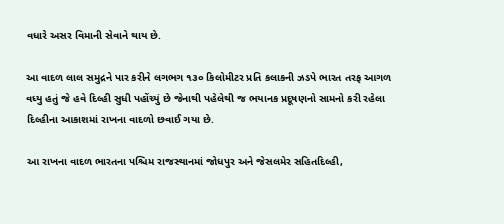વધારે અસર વિમાની સેવાને થાય છે.

આ વાદળ લાલ સમુદ્રને પાર કરીને લગભગ ૧૩૦ કિલોમીટર પ્રતિ કલાકની ઝડપે ભારત તરફ આગળ વધ્યુ હતું જે હવે દિલ્હી સુધી પહોંચ્યું છે જેનાથી પહેલેથી જ ભયાનક પ્રદૂષણનો સામનો કરી રહેલા દિલ્હીના આકાશમાં રાખના વાદળો છવાઈ ગયા છે.

આ રાખના વાદળ ભારતના પશ્ચિમ રાજસ્થાનમાં જોધપુર અને જેસલમેર સહિતદિલ્હી,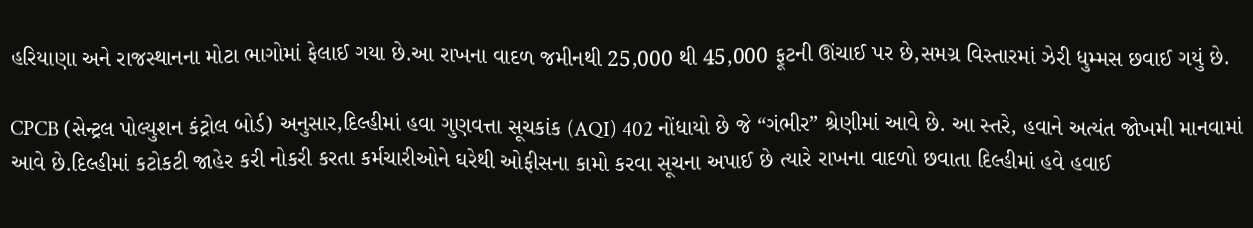હરિયાણા અને રાજસ્થાનના મોટા ભાગોમાં ફેલાઈ ગયા છે.આ રાખના વાદળ જમીનથી 25,000 થી 45,000 ફૂટની ઊંચાઈ પર છે,સમગ્ર વિસ્તારમાં ઝેરી ધુમ્મસ છવાઈ ગયું છે.

CPCB (સેન્ટ્રલ પોલ્યુશન કંટ્રોલ બોર્ડ) અનુસાર,દિલ્હીમાં હવા ગુણવત્તા સૂચકાંક (AQI) 402 નોંધાયો છે જે “ગંભીર” શ્રેણીમાં આવે છે. આ સ્તરે, હવાને અત્યંત જોખમી માનવામાં આવે છે.દિલ્હીમાં કટોકટી જાહેર કરી નોકરી કરતા કર્મચારીઓને ઘરેથી ઓફીસના કામો કરવા સૂચના અપાઈ છે ત્યારે રાખના વાદળો છવાતા દિલ્હીમાં હવે હવાઈ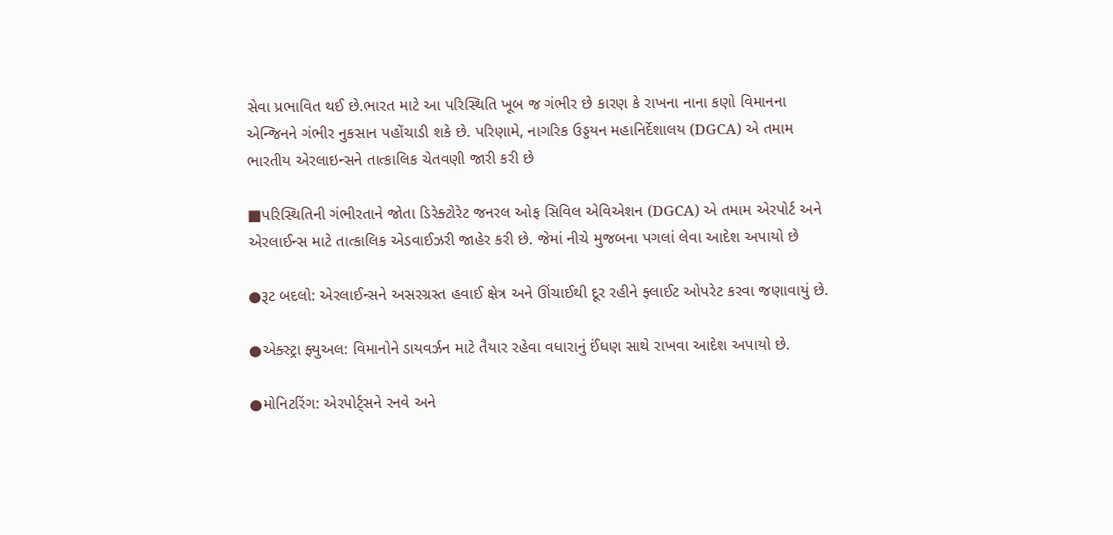સેવા પ્રભાવિત થઈ છે.ભારત માટે આ પરિસ્થિતિ ખૂબ જ ગંભીર છે કારણ કે રાખના નાના કણો વિમાનના એન્જિનને ગંભીર નુકસાન પહોંચાડી શકે છે. પરિણામે, નાગરિક ઉડ્ડયન મહાનિર્દેશાલય (DGCA) એ તમામ ભારતીય એરલાઇન્સને તાત્કાલિક ચેતવણી જારી કરી છે

■પરિસ્થિતિની ગંભીરતાને જોતા ડિરેક્ટોરેટ જનરલ ઓફ સિવિલ એવિએશન (DGCA) એ તમામ એરપોર્ટ અને એરલાઈન્સ માટે તાત્કાલિક એડવાઈઝરી જાહેર કરી છે. જેમાં નીચે મુજબના પગલાં લેવા આદેશ અપાયો છે

●રૂટ બદલો: એરલાઈન્સને અસરગ્રસ્ત હવાઈ ક્ષેત્ર અને ઊંચાઈથી દૂર રહીને ફ્લાઈટ ઓપરેટ કરવા જણાવાયું છે.

●એક્સ્ટ્રા ફ્યુઅલ: વિમાનોને ડાયવર્ઝન માટે તૈયાર રહેવા વધારાનું ઈંધણ સાથે રાખવા આદેશ અપાયો છે.

●મોનિટરિંગ: એરપોર્ટ્સને રનવે અને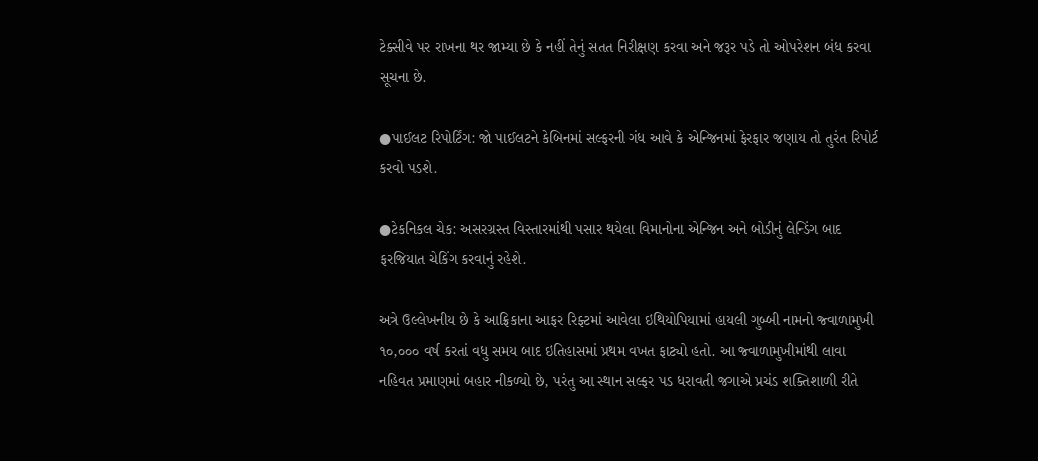ટેક્સીવે પર રાખના થર જામ્યા છે કે નહીં તેનું સતત નિરીક્ષણ કરવા અને જરૂર પડે તો ઓપરેશન બંધ કરવા સૂચના છે.

●પાઈલટ રિપોર્ટિંગ: જો પાઈલટને કેબિનમાં સલ્ફરની ગંધ આવે કે એન્જિનમાં ફેરફાર જણાય તો તુરંત રિપોર્ટ કરવો પડશે.

●ટેકનિકલ ચેક: અસરગ્રસ્ત વિસ્તારમાંથી પસાર થયેલા વિમાનોના એન્જિન અને બોડીનું લેન્ડિંગ બાદ ફરજિયાત ચેકિંગ કરવાનું રહેશે.

અત્રે ઉલ્લેખનીય છે કે આફ્રિકાના આફર રિફ્ટમાં આવેલા ઇથિયોપિયામાં હાયલી ગુબ્બી નામનો જ્વાળામુખી ૧૦,૦૦૦ વર્ષ કરતાં વધુ સમય બાદ ઇતિહાસમાં પ્રથમ વખત ફાટ્યો હતો. આ જ્વાળામુખીમાંથી લાવા નહિવત પ્રમાણમાં બહાર નીકળ્યો છે, પરંતુ આ સ્થાન સલ્ફર પડ ધરાવતી જગાએ પ્રચંડ શક્તિશાળી રીતે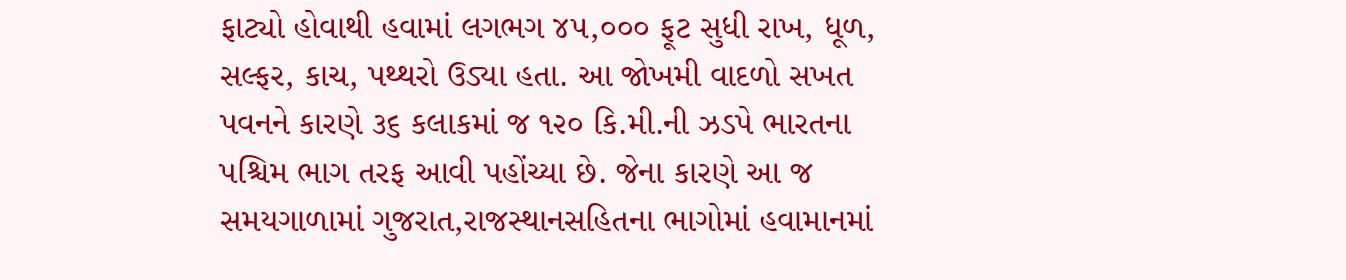ફાટ્યો હોવાથી હવામાં લગભગ ૪૫,૦૦૦ ફૂટ સુધી રાખ, ધૂળ, સલ્ફર, કાચ, પથ્થરો ઉડ્યા હતા. આ જોખમી વાદળો સખત પવનને કારણે ૩૬ કલાકમાં જ ૧૨૦ કિ.મી.ની ઝડપે ભારતના પશ્ચિમ ભાગ તરફ આવી પહોંચ્યા છે. જેના કારણે આ જ સમયગાળામાં ગુજરાત,રાજસ્થાનસહિતના ભાગોમાં હવામાનમાં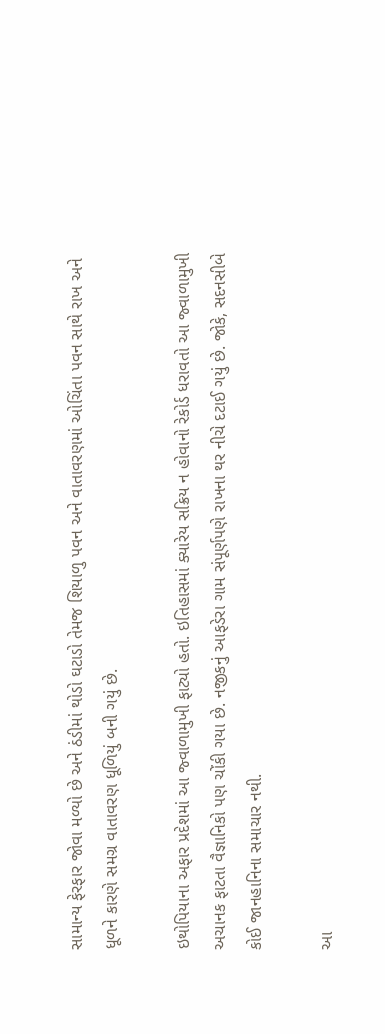સામાન્ય ફેરફાર જોવા મળ્યો છે અને ઠંડીમાં થોડો ઘટાડો તેમજ શિયાળુ પવન અને વાતાવરણમાં ઓચિંતા પવન સાથે રાખ અને ધૂળને કારણે સમગ્ર વાતાવરણ ધૂળિયું બની ગયું છે.

ઇથોપિયાના અફાર પ્રદેશમાં આ જ્વાળામુખી ફાટ્યો હતો. ઇતિહાસમાં ક્યારેય સક્રિય ન હોવાનો રેકોર્ડ ધરાવતો આ જ્વાળામુખી અચાનક ફાટતા વૈજ્ઞાનિકો પણ ચોંકી ગયા છે. નજીકનું આફડેરા ગામ સંપૂર્ણપણે રાખના થર નીચે દટાઈ ગયું છે. જોકે, સદનસીબે કોઈ જાનહાનિના સમાચાર નથી.

આ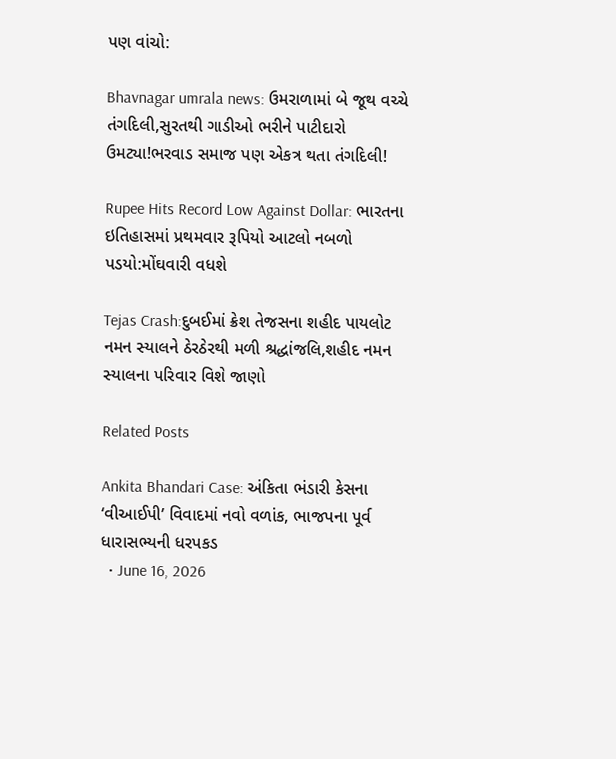પણ વાંચો:

Bhavnagar umrala news: ઉમરાળામાં બે જૂથ વચ્ચે તંગદિલી,સુરતથી ગાડીઓ ભરીને પાટીદારો ઉમટ્યા!ભરવાડ સમાજ પણ એકત્ર થતા તંગદિલી!

Rupee Hits Record Low Against Dollar: ભારતના ઇતિહાસમાં પ્રથમવાર રૂપિયો આટલો નબળો પડયો:મોંઘવારી વધશે

Tejas Crash:દુબઈમાં ક્રેશ તેજસના શહીદ પાયલોટ નમન સ્યાલને ઠેરઠેરથી મળી શ્રદ્ધાંજલિ,શહીદ નમન સ્યાલના પરિવાર વિશે જાણો

Related Posts

Ankita Bhandari Case: અંકિતા ભંડારી કેસના ‘વીઆઈપી’ વિવાદમાં નવો વળાંક, ભાજપના પૂર્વ ધારાસભ્યની ધરપકડ
  • June 16, 2026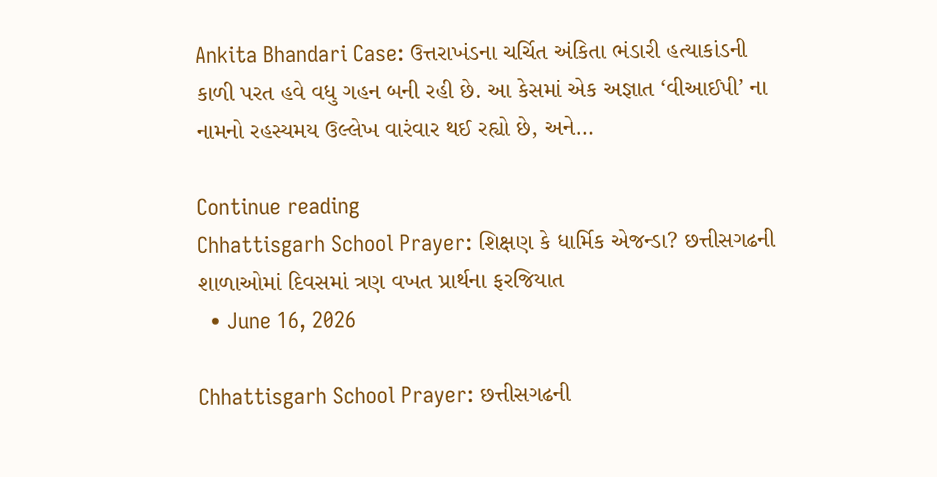Ankita Bhandari Case: ઉત્તરાખંડના ચર્ચિત અંકિતા ભંડારી હત્યાકાંડની કાળી પરત હવે વધુ ગહન બની રહી છે. આ કેસમાં એક અજ્ઞાત ‘વીઆઈપી’ ના નામનો રહસ્યમય ઉલ્લેખ વારંવાર થઈ રહ્યો છે, અને…

Continue reading
Chhattisgarh School Prayer: શિક્ષણ કે ધાર્મિક એજન્ડા? છત્તીસગઢની શાળાઓમાં દિવસમાં ત્રણ વખત પ્રાર્થના ફરજિયાત
  • June 16, 2026

Chhattisgarh School Prayer: છત્તીસગઢની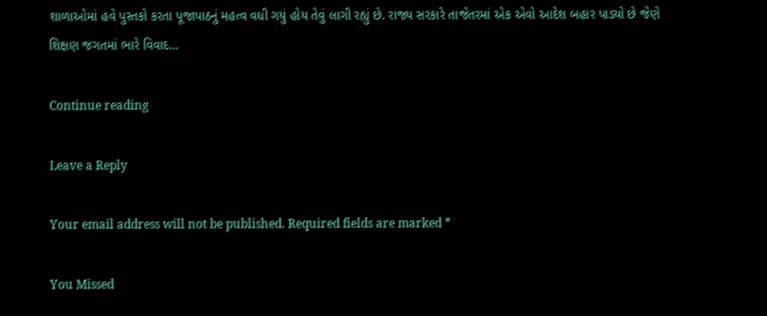શાળાઓમાં હવે પુસ્તકો કરતા પૂજાપાઠનું મહત્વ વધી ગયું હોય તેવું લાગી રહ્યું છે. રાજ્ય સરકારે તાજેતરમાં એક એવો આદેશ બહાર પાડ્યો છે જેણે શિક્ષણ જગતમાં ભારે વિવાદ…

Continue reading

Leave a Reply

Your email address will not be published. Required fields are marked *

You Missed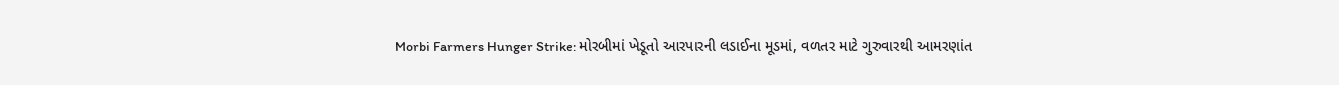Morbi Farmers Hunger Strike: મોરબીમાં ખેડૂતો આરપારની લડાઈના મૂડમાં, વળતર માટે ગુરુવારથી આમરણાંત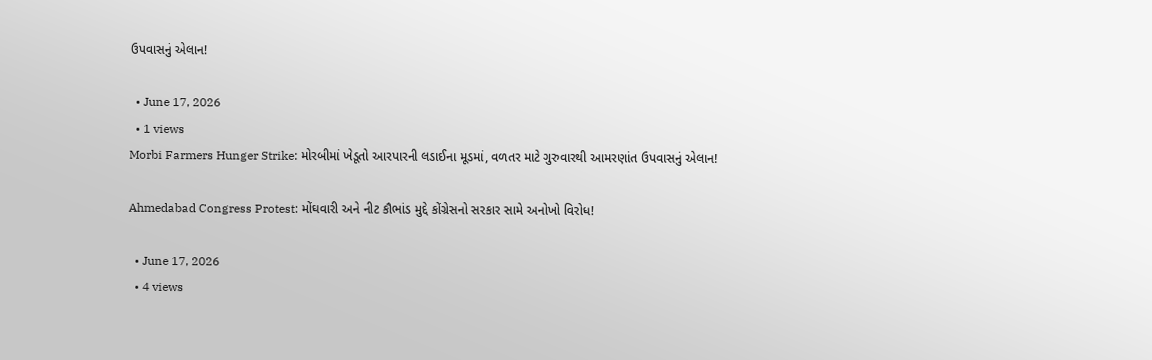ઉપવાસનું એલાન!

  • June 17, 2026
  • 1 views
Morbi Farmers Hunger Strike: મોરબીમાં ખેડૂતો આરપારની લડાઈના મૂડમાં, વળતર માટે ગુરુવારથી આમરણાંત ઉપવાસનું એલાન!

Ahmedabad Congress Protest: મોંઘવારી અને નીટ કૌભાંડ મુદ્દે કોંગ્રેસનો સરકાર સામે અનોખો વિરોધ!

  • June 17, 2026
  • 4 views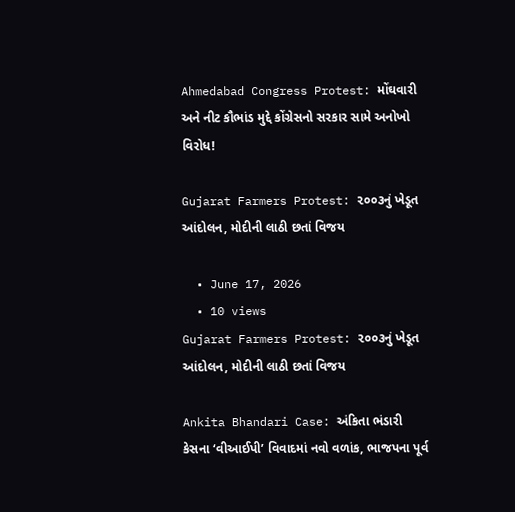Ahmedabad Congress Protest: મોંઘવારી અને નીટ કૌભાંડ મુદ્દે કોંગ્રેસનો સરકાર સામે અનોખો વિરોધ!

Gujarat Farmers Protest: ૨૦૦૩નું ખેડૂત આંદોલન, મોદીની લાઠી છતાં વિજય

  • June 17, 2026
  • 10 views
Gujarat Farmers Protest: ૨૦૦૩નું ખેડૂત આંદોલન, મોદીની લાઠી છતાં વિજય

Ankita Bhandari Case: અંકિતા ભંડારી કેસના ‘વીઆઈપી’ વિવાદમાં નવો વળાંક, ભાજપના પૂર્વ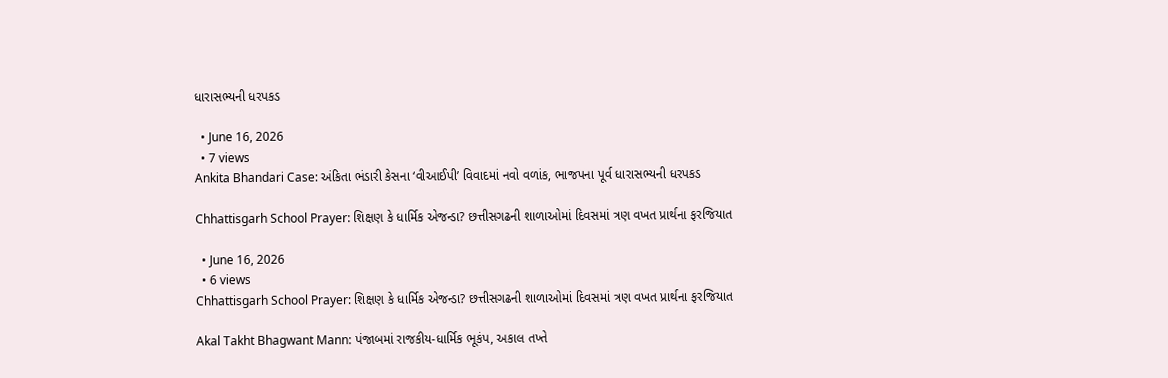ધારાસભ્યની ધરપકડ

  • June 16, 2026
  • 7 views
Ankita Bhandari Case: અંકિતા ભંડારી કેસના ‘વીઆઈપી’ વિવાદમાં નવો વળાંક, ભાજપના પૂર્વ ધારાસભ્યની ધરપકડ

Chhattisgarh School Prayer: શિક્ષણ કે ધાર્મિક એજન્ડા? છત્તીસગઢની શાળાઓમાં દિવસમાં ત્રણ વખત પ્રાર્થના ફરજિયાત

  • June 16, 2026
  • 6 views
Chhattisgarh School Prayer: શિક્ષણ કે ધાર્મિક એજન્ડા? છત્તીસગઢની શાળાઓમાં દિવસમાં ત્રણ વખત પ્રાર્થના ફરજિયાત

Akal Takht Bhagwant Mann: પંજાબમાં રાજકીય-ધાર્મિક ભૂકંપ, અકાલ તખ્તે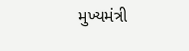મુખ્યમંત્રી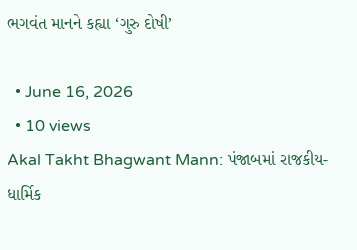ભગવંત માનને કહ્યા ‘ગુરુ દોષી’

  • June 16, 2026
  • 10 views
Akal Takht Bhagwant Mann: પંજાબમાં રાજકીય-ધાર્મિક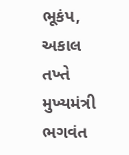ભૂકંપ, અકાલ તખ્તે મુખ્યમંત્રી ભગવંત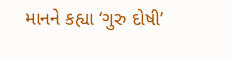માનને કહ્યા ‘ગુરુ દોષી’